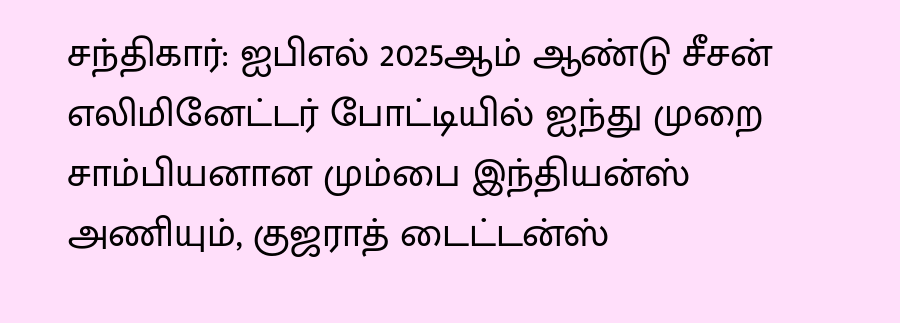சந்திகார்: ஐபிஎல் 2025ஆம் ஆண்டு சீசன் எலிமினேட்டர் போட்டியில் ஐந்து முறை சாம்பியனான மும்பை இந்தியன்ஸ் அணியும், குஜராத் டைட்டன்ஸ்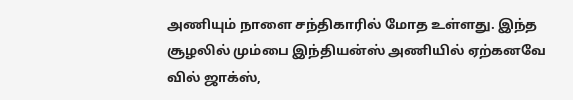அணியும் நாளை சந்திகாரில் மோத உள்ளது. இந்த சூழலில் மும்பை இந்தியன்ஸ் அணியில் ஏற்கனவே வில் ஜாக்ஸ்,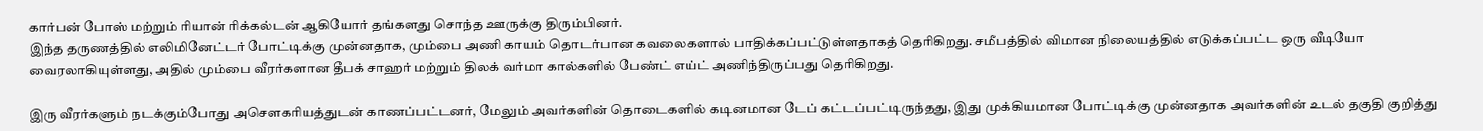கார்பன் போஸ் மற்றும் ரியான் ரிக்கல்டன் ஆகியோர் தங்களது சொந்த ஊருக்கு திரும்பினர்.
இந்த தருணத்தில் எலிமினேட்டர் போட்டிக்கு முன்னதாக, மும்பை அணி காயம் தொடர்பான கவலைகளால் பாதிக்கப்பட்டுள்ளதாகத் தெரிகிறது. சமீபத்தில் விமான நிலையத்தில் எடுக்கப்பட்ட ஒரு வீடியோ வைரலாகியுள்ளது, அதில் மும்பை வீரர்களான தீபக் சாஹர் மற்றும் திலக் வர்மா கால்களில் பேண்ட் எய்ட் அணிந்திருப்பது தெரிகிறது.

இரு வீரர்களும் நடக்கும்போது அசௌகரியத்துடன் காணப்பட்டனர், மேலும் அவர்களின் தொடைகளில் கடினமான டேப் கட்டப்பட்டிருந்தது, இது முக்கியமான போட்டிக்கு முன்னதாக அவர்களின் உடல் தகுதி குறித்து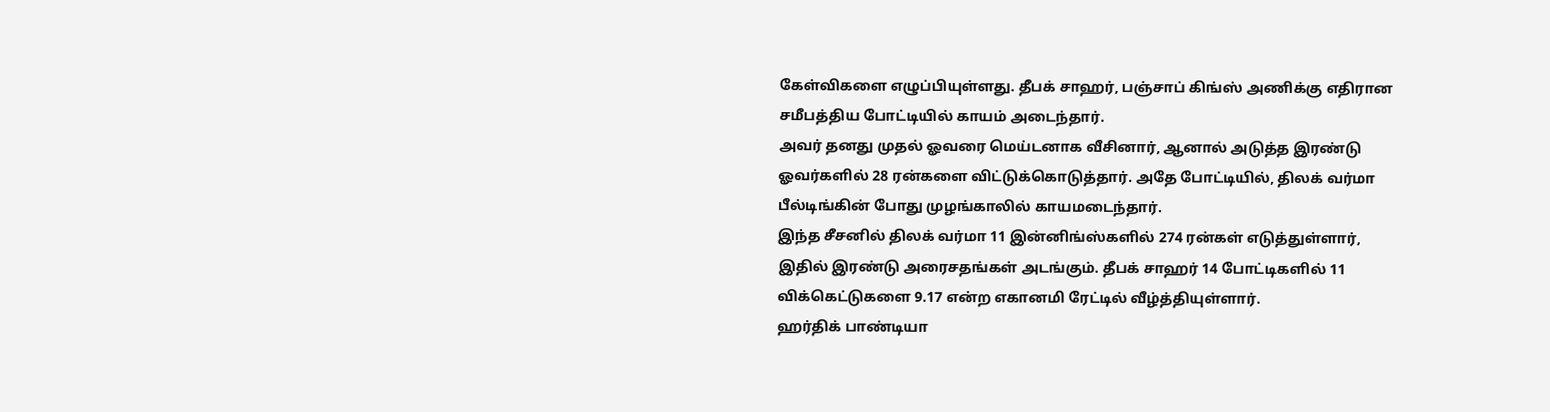கேள்விகளை எழுப்பியுள்ளது. தீபக் சாஹர், பஞ்சாப் கிங்ஸ் அணிக்கு எதிரான சமீபத்திய போட்டியில் காயம் அடைந்தார்.
அவர் தனது முதல் ஓவரை மெய்டனாக வீசினார், ஆனால் அடுத்த இரண்டு ஓவர்களில் 28 ரன்களை விட்டுக்கொடுத்தார். அதே போட்டியில், திலக் வர்மா பீல்டிங்கின் போது முழங்காலில் காயமடைந்தார்.
இந்த சீசனில் திலக் வர்மா 11 இன்னிங்ஸ்களில் 274 ரன்கள் எடுத்துள்ளார், இதில் இரண்டு அரைசதங்கள் அடங்கும். தீபக் சாஹர் 14 போட்டிகளில் 11 விக்கெட்டுகளை 9.17 என்ற எகானமி ரேட்டில் வீழ்த்தியுள்ளார்.
ஹர்திக் பாண்டியா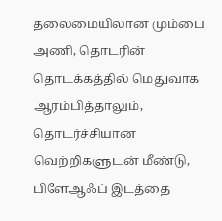தலைமையிலான மும்பை அணி, தொடரின் தொடக்கத்தில் மெதுவாக ஆரம்பித்தாலும், தொடர்ச்சியான வெற்றிகளுடன் மீண்டு, பிளேஆஃப் இடத்தை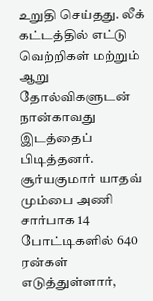உறுதி செய்தது. லீக் கட்டத்தில் எட்டு வெற்றிகள் மற்றும் ஆறு தோல்விகளுடன் நான்காவது இடத்தைப் பிடித்தனர். சூர்யகுமார் யாதவ் மும்பை அணி சார்பாக 14 போட்டிகளில் 640 ரன்கள் எடுத்துள்ளார்,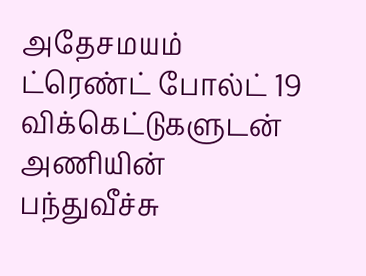அதேசமயம் ட்ரெண்ட் போல்ட் 19 விக்கெட்டுகளுடன் அணியின் பந்துவீச்சு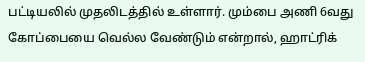பட்டியலில் முதலிடத்தில் உள்ளார். மும்பை அணி 6வது கோப்பையை வெல்ல வேண்டும் என்றால், ஹாட்ரிக்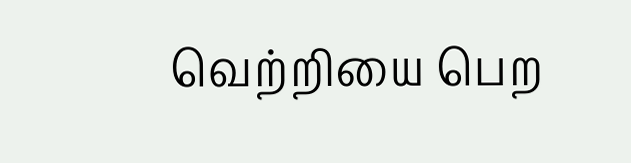வெற்றியை பெற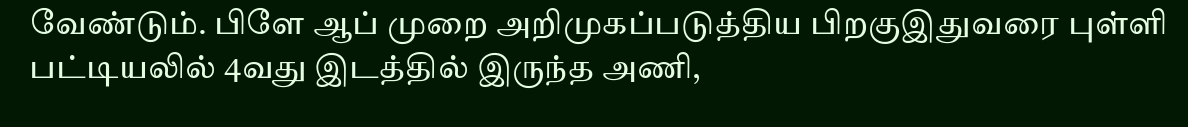வேண்டும். பிளே ஆப் முறை அறிமுகப்படுத்திய பிறகுஇதுவரை புள்ளி பட்டியலில் 4வது இடத்தில் இருந்த அணி,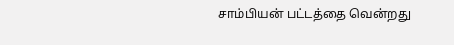சாம்பியன் பட்டத்தை வென்றது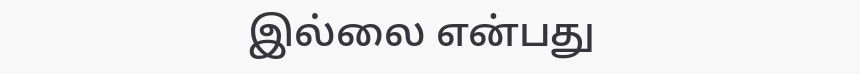இல்லை என்பது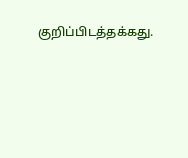குறிப்பிடத்தக்கது.